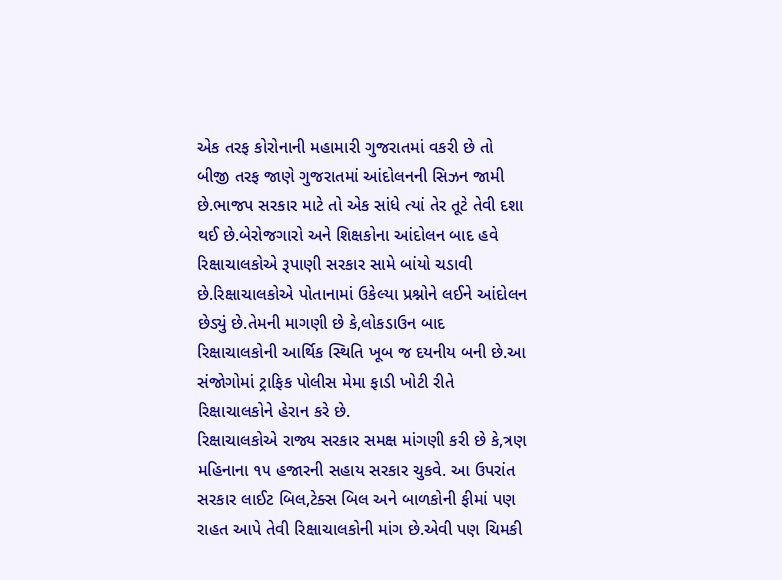એક તરફ કોરોનાની મહામારી ગુજરાતમાં વકરી છે તો બીજી તરફ જાણે ગુજરાતમાં આંદોલનની સિઝન જામી છે.ભાજપ સરકાર માટે તો એક સાંધે ત્યાં તેર તૂટે તેવી દશા થઈ છે.બેરોજગારો અને શિક્ષકોના આંદોલન બાદ હવે રિક્ષાચાલકોએ રૂપાણી સરકાર સામે બાંયો ચડાવી છે.રિક્ષાચાલકોએ પોતાનામાં ઉકેલ્યા પ્રશ્નોને લઈને આંદોલન છેડ્યું છે.તેમની માગણી છે કે,લોકડાઉન બાદ રિક્ષાચાલકોની આર્થિક સ્થિતિ ખૂબ જ દયનીય બની છે.આ સંજોગોમાં ટ્રાફિક પોલીસ મેમા ફાડી ખોટી રીતે રિક્ષાચાલકોને હેરાન કરે છે.
રિક્ષાચાલકોએ રાજ્ય સરકાર સમક્ષ માંગણી કરી છે કે,ત્રણ મહિનાના ૧૫ હજારની સહાય સરકાર ચુકવે. આ ઉપરાંત સરકાર લાઈટ બિલ,ટેક્સ બિલ અને બાળકોની ફીમાં પણ રાહત આપે તેવી રિક્ષાચાલકોની માંગ છે.એવી પણ ચિમકી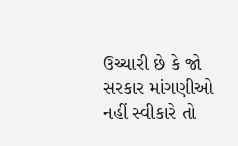ઉચ્ચારી છે કે જો સરકાર માંગણીઓ નહીં સ્વીકારે તો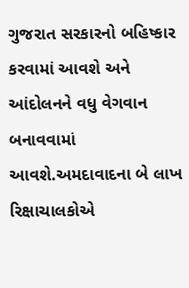ગુજરાત સરકારનો બહિષ્કાર કરવામાં આવશે અને આંદોલનને વધુ વેગવાન બનાવવામાં આવશે.અમદાવાદના બે લાખ રિક્ષાચાલકોએ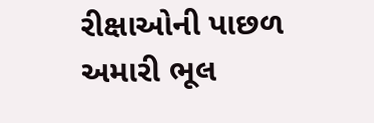રીક્ષાઓની પાછળ અમારી ભૂલ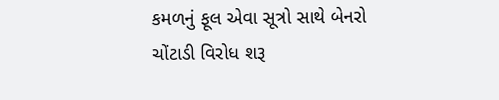કમળનું ફૂલ એવા સૂત્રો સાથે બેનરો ચોંટાડી વિરોધ શરૂ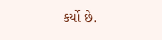કર્યો છે.